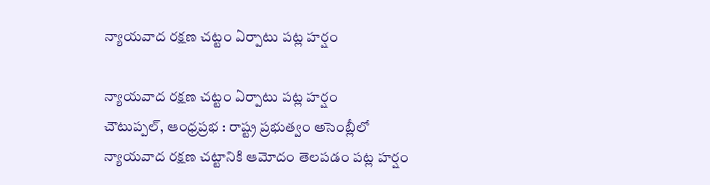న్యాయవాద రక్షణ చట్టం ఏర్పాటు పట్ల హర్షం

న్యాయవాద రక్షణ చట్టం ఏర్పాటు పట్ల హర్షం
చౌటుప్పల్, ఆంధ్రప్రభ : రాష్ట్ర ప్రభుత్వం అసెంబ్లీలో న్యాయవాద రక్షణ చట్టానికి ఆమోదం తెలపడం పట్ల హర్షం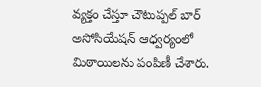వ్యక్తం చేస్తూ చౌటుప్పల్ బార్ అసోసియేషన్ ఆధ్వర్యంలో మిఠాయిలను పంపిణీ చేశారు.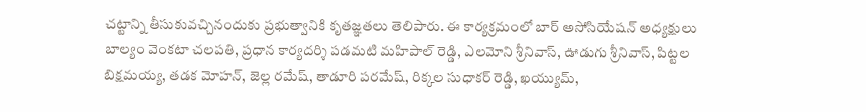చట్టాన్ని తీసుకువచ్చినందుకు ప్రభుత్వానికి కృతజ్ఞతలు తెలిపారు. ఈ కార్యక్రమంలో బార్ అసోసియేషన్ అధ్యక్షులు బాల్యం వెంకటా చలపతి, ప్రధాన కార్యదర్శి పడమటి మహిపాల్ రెడ్డి, ఎలమోని శ్రీనివాస్, ఊడుగు శ్రీనివాస్, పిట్టల బిక్షమయ్య, తడక మోహన్, జెల్ల రమేష్, తాడూరి పరమేష్, రిక్కల సుధాకర్ రెడ్డి, ఖయ్యుమ్,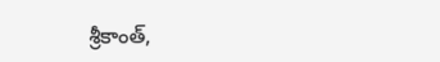శ్రీకాంత్,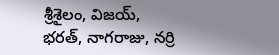శ్రీశైలం, విజయ్, భరత్, నాగరాజు, నర్రి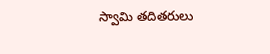స్వామి తదితరులు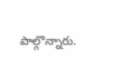పాల్గొన్నారు.